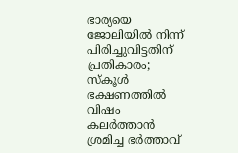ഭാര്യയെ ജോലിയിൽ നിന്ന് പിരിച്ചുവിട്ടതിന് പ്രതികാരം; സ്കൂൾ ഭക്ഷണത്തിൽ വിഷം കലർത്താൻ ശ്രമിച്ച ഭർത്താവ്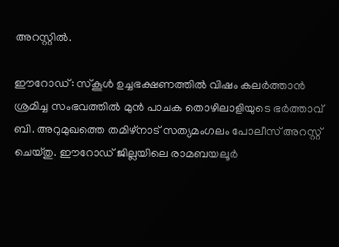അറസ്റ്റിൽ.

ഈറോഡ്: സ്കൂൾ ഉച്ചഭക്ഷണത്തിൽ വിഷം കലർത്താൻ ശ്രമിച്ച സംഭവത്തിൽ മുൻ പാചക തൊഴിലാളിയുടെ ഭർത്താവ് ബി. അറുമുഖത്തെ തമിഴ്നാട് സത്യമംഗലം പോലീസ് അറസ്റ്റ് ചെയ്തു. ഈറോഡ് ജില്ലയിലെ രാമബയലൂർ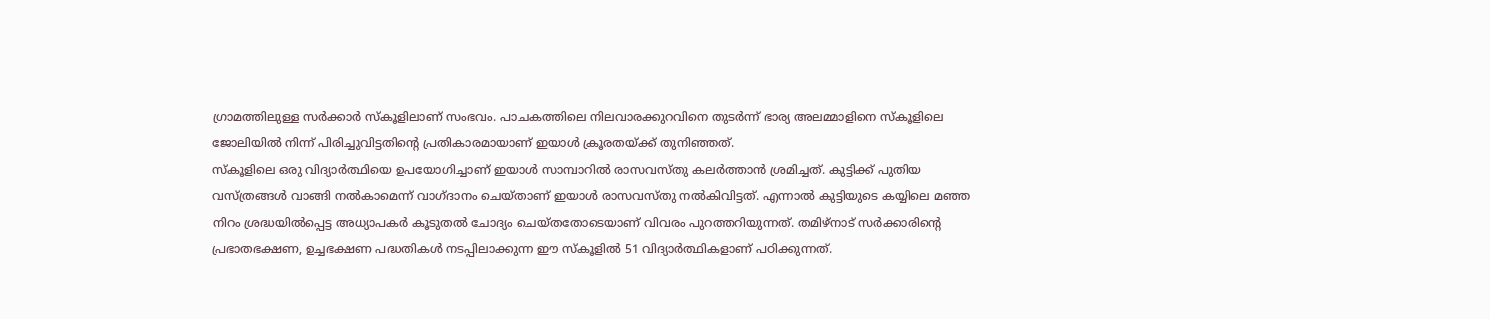ഗ്രാമത്തിലുള്ള സർക്കാർ സ്കൂളിലാണ് സംഭവം. പാചകത്തിലെ നിലവാരക്കുറവിനെ തുടർന്ന് ഭാര്യ അലമ്മാളിനെ സ്കൂളിലെ ജോലിയിൽ നിന്ന് പിരിച്ചുവിട്ടതിന്റെ പ്രതികാരമായാണ് ഇയാൾ ക്രൂരതയ്ക്ക് തുനിഞ്ഞത്.
സ്കൂളിലെ ഒരു വിദ്യാർത്ഥിയെ ഉപയോഗിച്ചാണ് ഇയാൾ സാമ്പാറിൽ രാസവസ്തു കലർത്താൻ ശ്രമിച്ചത്. കുട്ടിക്ക് പുതിയ വസ്ത്രങ്ങൾ വാങ്ങി നൽകാമെന്ന് വാഗ്ദാനം ചെയ്താണ് ഇയാൾ രാസവസ്തു നൽകിവിട്ടത്. എന്നാൽ കുട്ടിയുടെ കയ്യിലെ മഞ്ഞ നിറം ശ്രദ്ധയിൽപ്പെട്ട അധ്യാപകർ കൂടുതൽ ചോദ്യം ചെയ്തതോടെയാണ് വിവരം പുറത്തറിയുന്നത്. തമിഴ്നാട് സർക്കാരിന്റെ പ്രഭാതഭക്ഷണ, ഉച്ചഭക്ഷണ പദ്ധതികൾ നടപ്പിലാക്കുന്ന ഈ സ്കൂളിൽ 51 വിദ്യാർത്ഥികളാണ് പഠിക്കുന്നത്.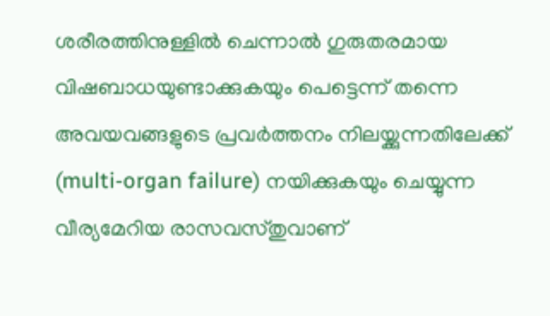ശരീരത്തിനുള്ളിൽ ചെന്നാൽ ഗുരുതരമായ വിഷബാധയുണ്ടാക്കുകയും പെട്ടെന്ന് തന്നെ അവയവങ്ങളുടെ പ്രവർത്തനം നിലയ്ക്കുന്നതിലേക്ക് (multi-organ failure) നയിക്കുകയും ചെയ്യുന്ന വീര്യമേറിയ രാസവസ്തുവാണ്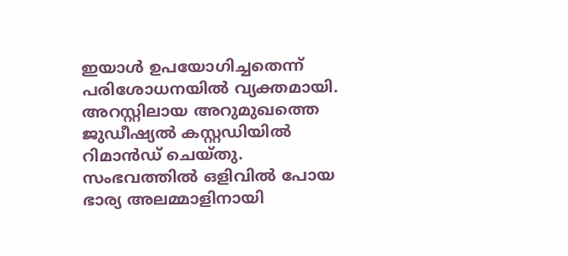ഇയാൾ ഉപയോഗിച്ചതെന്ന് പരിശോധനയിൽ വ്യക്തമായി. അറസ്റ്റിലായ അറുമുഖത്തെ ജുഡീഷ്യൽ കസ്റ്റഡിയിൽ റിമാൻഡ് ചെയ്തു. സംഭവത്തിൽ ഒളിവിൽ പോയ ഭാര്യ അലമ്മാളിനായി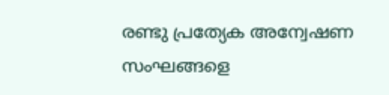രണ്ടു പ്രത്യേക അന്വേഷണ സംഘങ്ങളെ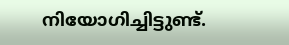നിയോഗിച്ചിട്ടുണ്ട്.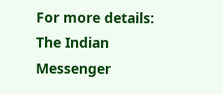For more details: The Indian Messenger